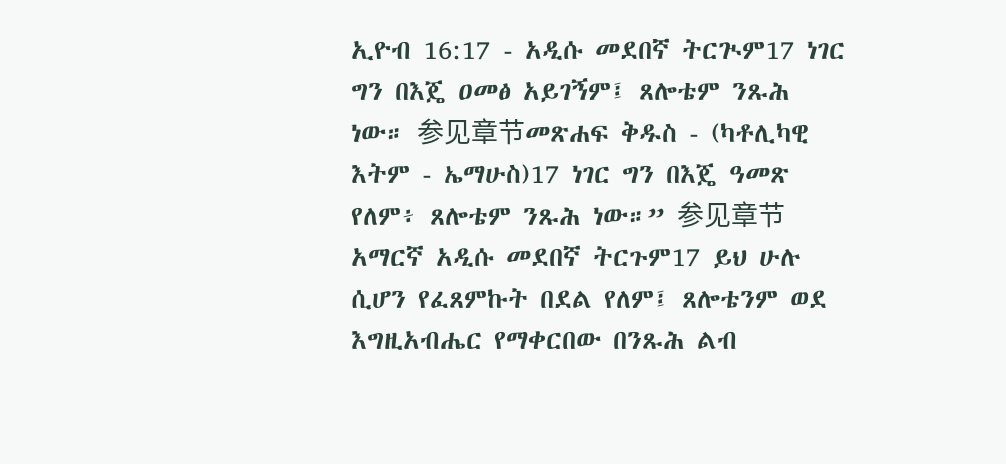ኢዮብ 16:17 - አዲሱ መደበኛ ትርጒም17 ነገር ግን በእጄ ዐመፅ አይገኝም፤ ጸሎቴም ንጹሕ ነው። 参见章节መጽሐፍ ቅዱስ - (ካቶሊካዊ እትም - ኤማሁስ)17 ነገር ግን በእጄ ዓመጽ የለም፥ ጸሎቴም ንጹሕ ነው።” 参见章节አማርኛ አዲሱ መደበኛ ትርጉም17 ይህ ሁሉ ሲሆን የፈጸምኩት በደል የለም፤ ጸሎቴንም ወደ እግዚአብሔር የማቀርበው በንጹሕ ልብ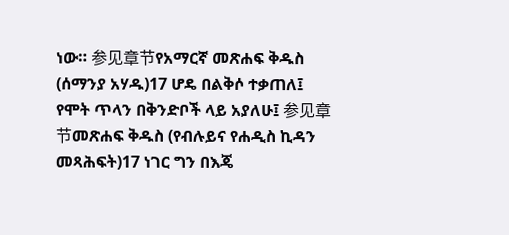ነው። 参见章节የአማርኛ መጽሐፍ ቅዱስ (ሰማንያ አሃዱ)17 ሆዴ በልቅሶ ተቃጠለ፤ የሞት ጥላን በቅንድቦች ላይ አያለሁ፤ 参见章节መጽሐፍ ቅዱስ (የብሉይና የሐዲስ ኪዳን መጻሕፍት)17 ነገር ግን በእጄ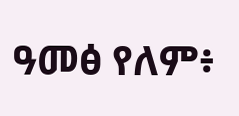ዓመፅ የለም፥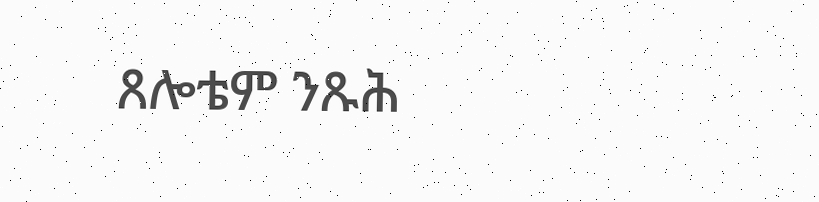ጸሎቴም ንጹሕ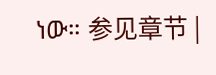ነው። 参见章节 |